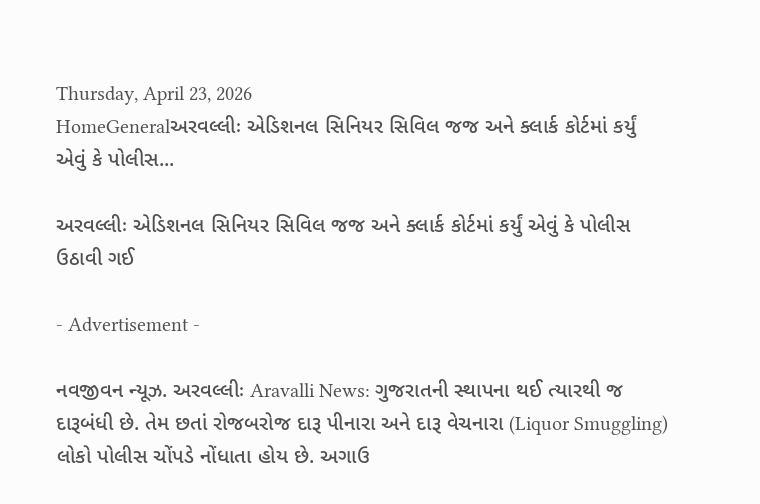Thursday, April 23, 2026
HomeGeneralઅરવલ્લીઃ એડિશનલ સિનિયર સિવિલ જજ અને ક્લાર્ક કોર્ટમાં કર્યું એવું કે પોલીસ...

અરવલ્લીઃ એડિશનલ સિનિયર સિવિલ જજ અને ક્લાર્ક કોર્ટમાં કર્યું એવું કે પોલીસ ઉઠાવી ગઈ

- Advertisement -

નવજીવન ન્યૂઝ. અરવલ્લીઃ Aravalli News: ગુજરાતની સ્થાપના થઈ ત્યારથી જ દારૂબંધી છે. તેમ છતાં રોજબરોજ દારૂ પીનારા અને દારૂ વેચનારા (Liquor Smuggling) લોકો પોલીસ ચોંપડે નોંધાતા હોય છે. અગાઉ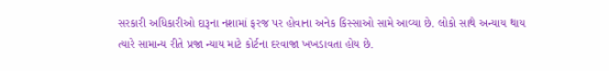સરકારી અધિકારીઓ દારૂના નશામાં ફરજ પર હોવાના અનેક કિસ્સાઓ સામે આવ્યા છે. લોકો સાથે અન્યાય થાય ત્યારે સામાન્ય રીતે પ્રજા ન્યાય માટે કોર્ટના દરવાજા ખખડાવતા હોય છે.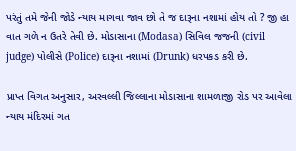પરંતું તમે જેની જોડે ન્યાય માગવા જાવ છો તે જ દારૂના નશામાં હોય તો ? જી હા વાત ગળે ન ઉતરે તેવી છે. મોડાસાના (Modasa) સિવિલ જજની (civil judge) પોલીસે (Police) દારૂના નશામાં (Drunk) ધરપકડ કરી છે.

પ્રાપ્ત વિગત અનુસાર, અરવલ્લી જિલ્લાના મોડાસાના શામળાજી રોડ પર આવેલા ન્યાય મંદિરમાં ગત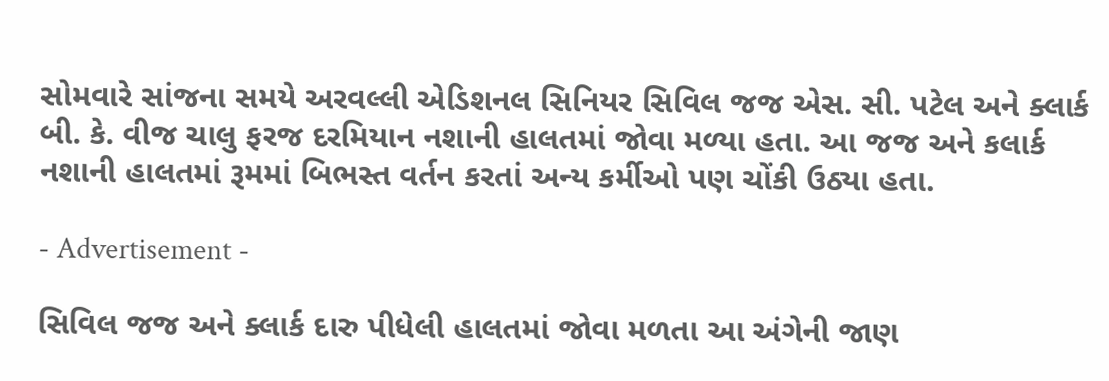સોમવારે સાંજના સમયે અરવલ્લી એડિશનલ સિનિયર સિવિલ જજ એસ. સી. પટેલ અને ક્લાર્ક બી. કે. વીજ ચાલુ ફરજ દરમિયાન નશાની હાલતમાં જોવા મળ્યા હતા. આ જજ અને કલાર્ક નશાની હાલતમાં રૂમમાં બિભસ્ત વર્તન કરતાં અન્ય કર્મીઓ પણ ચોંકી ઉઠ્યા હતા.

- Advertisement -

સિવિલ જજ અને ક્લાર્ક દારુ પીધેલી હાલતમાં જોવા મળતા આ અંગેની જાણ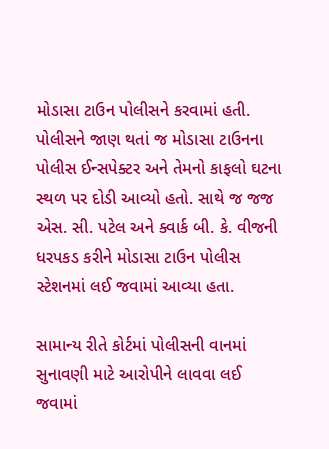મોડાસા ટાઉન પોલીસને કરવામાં હતી. પોલીસને જાણ થતાં જ મોડાસા ટાઉનના પોલીસ ઈન્સપેક્ટર અને તેમનો કાફલો ઘટના સ્થળ પર દોડી આવ્યો હતો. સાથે જ જજ એસ. સી. પટેલ અને ક્વાર્ક બી. કે. વીજની ધરપકડ કરીને મોડાસા ટાઉન પોલીસ સ્ટેશનમાં લઈ જવામાં આવ્યા હતા.

સામાન્ય રીતે કોર્ટમાં પોલીસની વાનમાં સુનાવણી માટે આરોપીને લાવવા લઈ જવામાં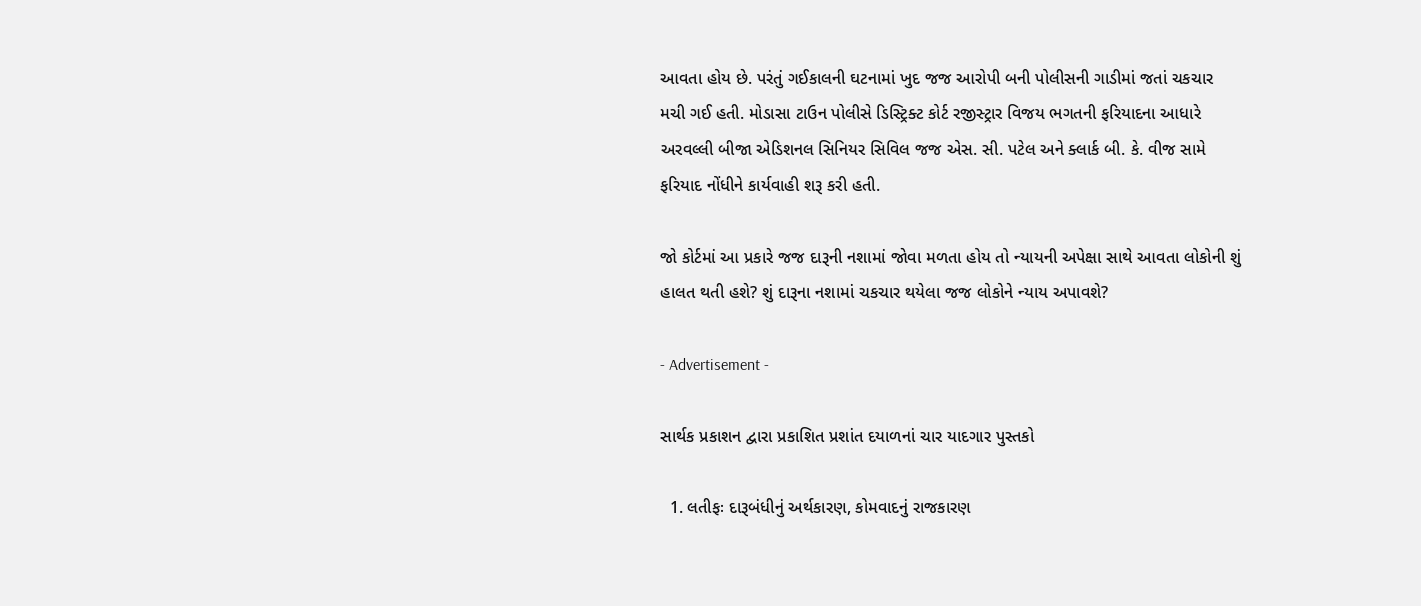આવતા હોય છે. પરંતું ગઈકાલની ઘટનામાં ખુદ જજ આરોપી બની પોલીસની ગાડીમાં જતાં ચકચાર મચી ગઈ હતી. મોડાસા ટાઉન પોલીસે ડિસ્ટ્રિક્ટ કોર્ટ રજીસ્ટ્રાર વિજય ભગતની ફરિયાદના આધારે અરવલ્લી બીજા એડિશનલ સિનિયર સિવિલ જજ એસ. સી. પટેલ અને ક્લાર્ક બી. કે. વીજ સામે ફરિયાદ નોંધીને કાર્યવાહી શરૂ કરી હતી.

જો કોર્ટમાં આ પ્રકારે જજ દારૂની નશામાં જોવા મળતા હોય તો ન્યાયની અપેક્ષા સાથે આવતા લોકોની શું હાલત થતી હશે? શું દારૂના નશામાં ચકચાર થયેલા જજ લોકોને ન્યાય અપાવશે?

- Advertisement -

સાર્થક પ્રકાશન દ્વારા પ્રકાશિત પ્રશાંત દયાળનાં ચાર યાદગાર પુસ્તકો

  1. લતીફઃ દારૂબંધીનું અર્થકારણ, કોમવાદનું રાજકારણ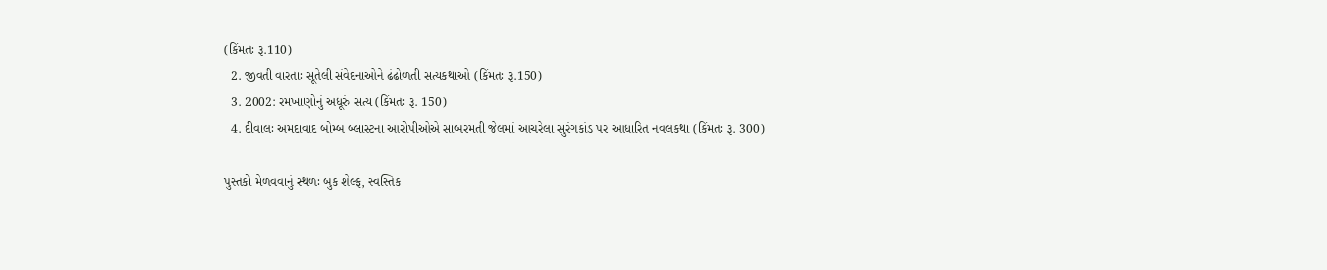(કિંમતઃ રૂ.110)
  2. જીવતી વારતાઃ સૂતેલી સંવેદનાઓને ઢંઢોળતી સત્યકથાઓ (કિંમતઃ રૂ.150)
  3. 2002: રમખાણોનું અધૂરું સત્ય (કિંમતઃ રૂ. 150)
  4. દીવાલઃ અમદાવાદ બોમ્બ બ્લાસ્ટના આરોપીઓએ સાબરમતી જેલમાં આચરેલા સુરંગકાંડ પર આધારિત નવલકથા (કિંમતઃ રૂ. 300)

પુસ્તકો મેળવવાનું સ્થળઃ બુક શેલ્ફ, સ્વસ્તિક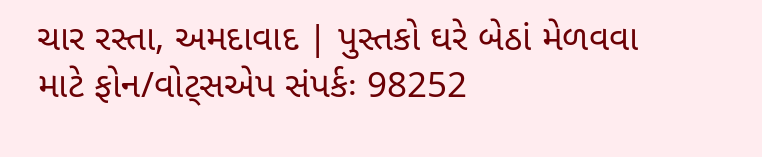ચાર રસ્તા, અમદાવાદ | પુસ્તકો ઘરે બેઠાં મેળવવા માટે ફોન/વોટ્સએપ સંપર્કઃ 98252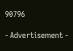90796

- Advertisement -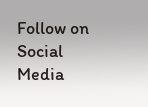Follow on Social Media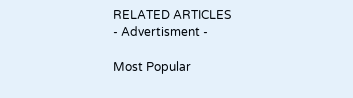RELATED ARTICLES
- Advertisment -

Most Popular